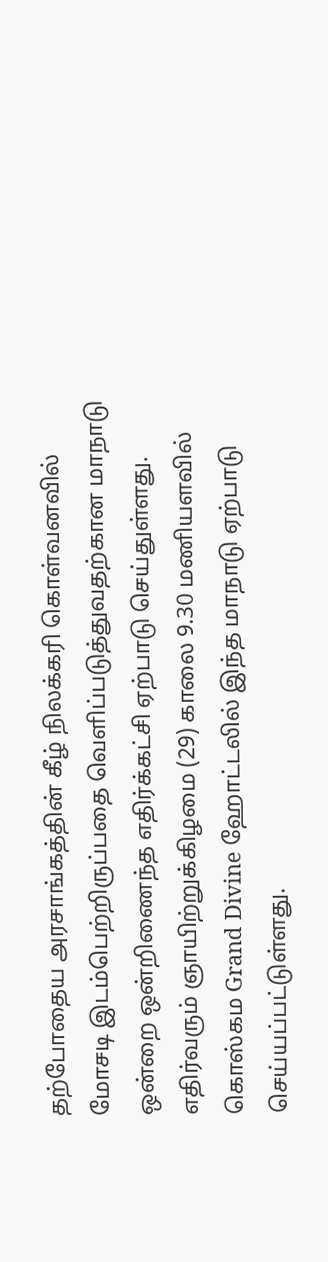தற்போதைய அரசாங்கத்தின் கீழ் நிலக்கரி கொள்வனவில் மோசடி இடம்பெற்றிருப்பதை வௌிப்படுத்துவதற்கான மாநாடு ஒன்றை ஒன்றிணைந்த எதிர்க்கட்சி ஏற்பாடு செய்துள்ளது.
எதிர்வரும் ஞாயிற்றுக்கிழமை (29) காலை 9.30 மணியளவில் கொஸ்கம Grand Divine ஹோட்டலில் இந்த மாநாடு ஏற்பாடு செய்யப்பட்டுள்ளது.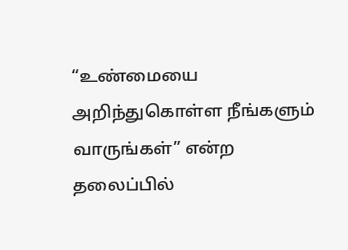“உண்மையை அறிந்துகொள்ள நீங்களும் வாருங்கள்” என்ற தலைப்பில்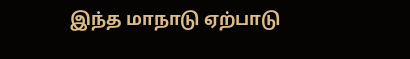இந்த மாநாடு ஏற்பாடு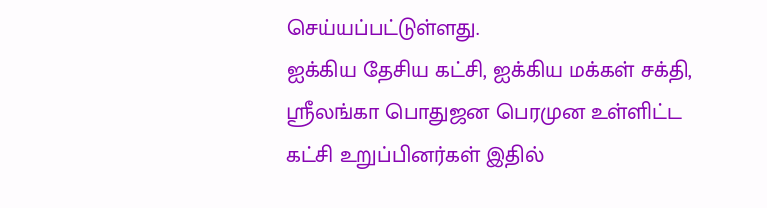செய்யப்பட்டுள்ளது.
ஐக்கிய தேசிய கட்சி, ஐக்கிய மக்கள் சக்தி, ஸ்ரீலங்கா பொதுஜன பெரமுன உள்ளிட்ட கட்சி உறுப்பினர்கள் இதில்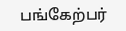பங்கேற்பர்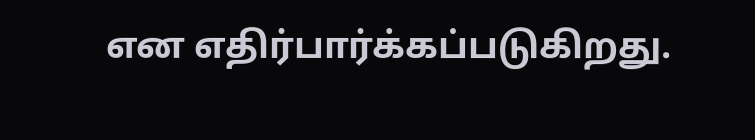என எதிர்பார்க்கப்படுகிறது.